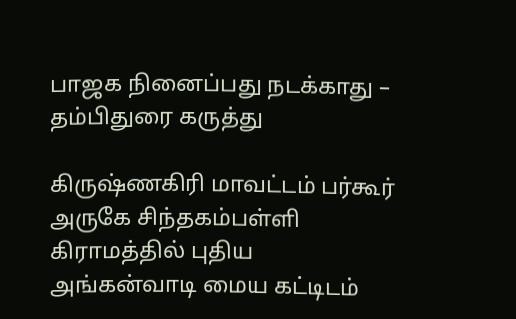பாஜக நினைப்பது நடக்காது – தம்பிதுரை கருத்து

கிருஷ்ணகிரி மாவட்டம் பர்கூர் அருகே சிந்தகம்பள்ளி கிராமத்தில் புதிய அங்கன்வாடி மைய கட்டிடம்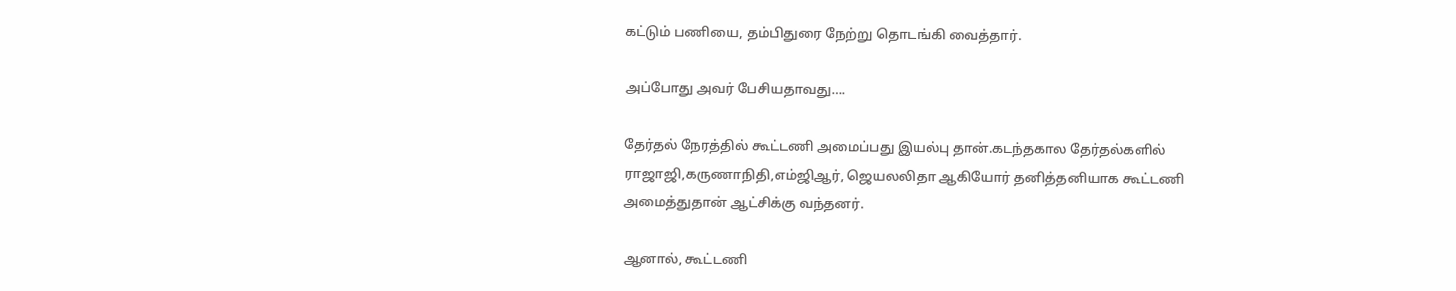கட்டும் பணியை, தம்பிதுரை நேற்று தொடங்கி வைத்தார்.

அப்போது அவர் பேசியதாவது….

தேர்தல் நேரத்தில் கூட்டணி அமைப்பது இயல்பு தான்.கடந்தகால தேர்தல்களில் ராஜாஜி,கருணாநிதி,எம்ஜிஆர், ஜெயலலிதா ஆகியோர் தனித்தனியாக கூட்டணி அமைத்துதான் ஆட்சிக்கு வந்தனர்.

ஆனால், கூட்டணி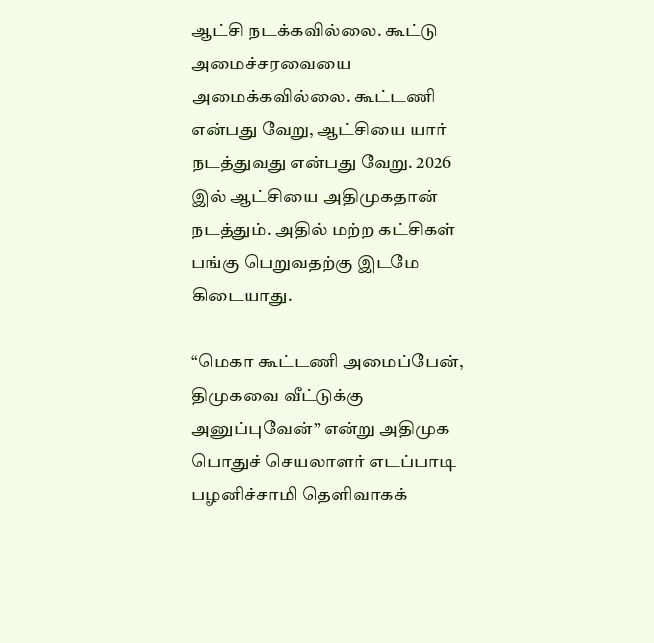ஆட்சி நடக்கவில்லை. கூட்டு அமைச்சரவையை அமைக்கவில்லை. கூட்டணி என்பது வேறு, ஆட்சியை யார் நடத்துவது என்பது வேறு. 2026 இல் ஆட்சியை அதிமுகதான் நடத்தும். அதில் மற்ற கட்சிகள் பங்கு பெறுவதற்கு இடமே கிடையாது.

“மெகா கூட்டணி அமைப்பேன், திமுகவை வீட்டுக்கு அனுப்புவேன்” என்று அதிமுக பொதுச் செயலாளர் எடப்பாடி பழனிச்சாமி தெளிவாகக்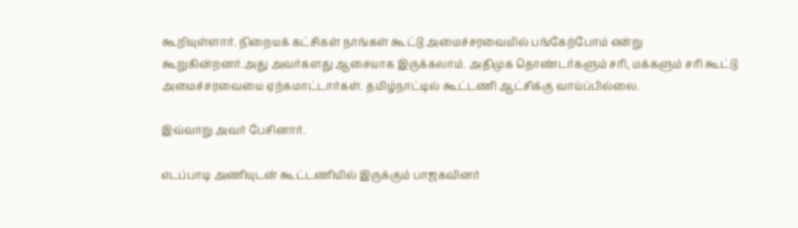கூறியுள்ளார். நிறையக் கட்சிகள் நாங்கள் கூட்டு அமைச்சரவையில் பங்கேற்போம் என்று கூறுகின்றனர்.அது அவர்களது ஆசையாக இருக்கலாம். அதிமுக தொண்டர்களும் சரி, மக்களும் சரி கூட்டு அமைச்சரவையை ஏற்கமாட்டார்கள். தமிழ்நாட்டில் கூட்டணி ஆட்சிக்கு வாய்ப்பில்லை.

இவ்வாறு அவர் பேசினார்.

எடப்பாடி அணியுடன் கூட்டணியில் இருக்கும் பாஜகவினர்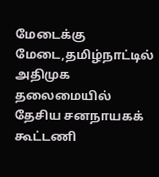மேடைக்கு மேடை,தமிழ்நாட்டில் அதிமுக தலைமையில் தேசிய சனநாயகக் கூட்டணி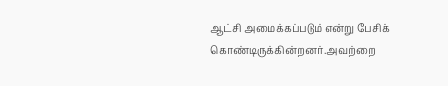ஆட்சி அமைக்கப்படும் என்று பேசிக் கொண்டிருக்கின்றனர்.அவற்றை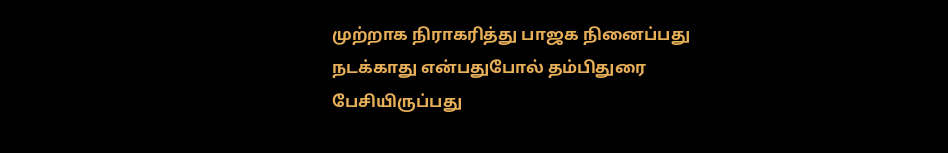முற்றாக நிராகரித்து பாஜக நினைப்பது நடக்காது என்பதுபோல் தம்பிதுரை பேசியிருப்பது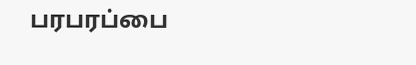பரபரப்பை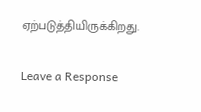ஏற்படுத்தியிருக்கிறது.

Leave a Response